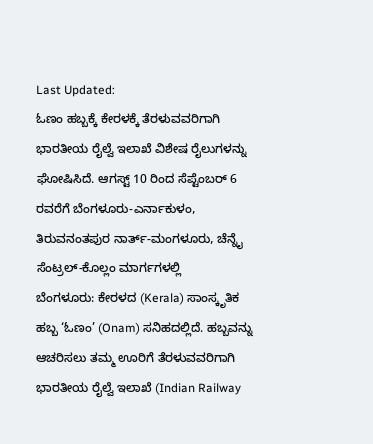Last Updated:
ಓಣಂ ಹಬ್ಬಕ್ಕೆ ಕೇರಳಕ್ಕೆ ತೆರಳುವವರಿಗಾಗಿ ಭಾರತೀಯ ರೈಲ್ವೆ ಇಲಾಖೆ ವಿಶೇಷ ರೈಲುಗಳನ್ನು ಘೋಷಿಸಿದೆ. ಆಗಸ್ಟ್ 10 ರಿಂದ ಸೆಪ್ಟೆಂಬರ್ 6 ರವರೆಗೆ ಬೆಂಗಳೂರು-ಎರ್ನಾಕುಳಂ, ತಿರುವನಂತಪುರ ನಾರ್ತ್-ಮಂಗಳೂರು, ಚೆನ್ನೈ ಸೆಂಟ್ರಲ್-ಕೊಲ್ಲಂ ಮಾರ್ಗಗಳಲ್ಲಿ
ಬೆಂಗಳೂರು: ಕೇರಳದ (Kerala) ಸಾಂಸ್ಕೃತಿಕ ಹಬ್ಬ ‘ಓಣಂ’ (Onam) ಸನಿಹದಲ್ಲಿದೆ. ಹಬ್ಬವನ್ನು ಆಚರಿಸಲು ತಮ್ಮ ಊರಿಗೆ ತೆರಳುವವರಿಗಾಗಿ ಭಾರತೀಯ ರೈಲ್ವೆ ಇಲಾಖೆ (Indian Railway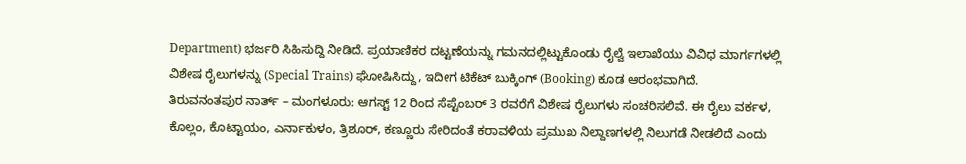Department) ಭರ್ಜರಿ ಸಿಹಿಸುದ್ದಿ ನೀಡಿದೆ. ಪ್ರಯಾಣಿಕರ ದಟ್ಟಣೆಯನ್ನು ಗಮನದಲ್ಲಿಟ್ಟುಕೊಂಡು ರೈಲ್ವೆ ಇಲಾಖೆಯು ವಿವಿಧ ಮಾರ್ಗಗಳಲ್ಲಿ ವಿಶೇಷ ರೈಲುಗಳನ್ನು (Special Trains) ಘೋಷಿಸಿದ್ದು, ಇದೀಗ ಟಿಕೆಟ್ ಬುಕ್ಕಿಂಗ್ (Booking) ಕೂಡ ಆರಂಭವಾಗಿದೆ.
ತಿರುವನಂತಪುರ ನಾರ್ತ್ – ಮಂಗಳೂರು: ಆಗಸ್ಟ್ 12 ರಿಂದ ಸೆಪ್ಟೆಂಬರ್ 3 ರವರೆಗೆ ವಿಶೇಷ ರೈಲುಗಳು ಸಂಚರಿಸಲಿವೆ. ಈ ರೈಲು ವರ್ಕಳ, ಕೊಲ್ಲಂ, ಕೊಟ್ಟಾಯಂ, ಎರ್ನಾಕುಳಂ, ತ್ರಿಶೂರ್, ಕಣ್ಣೂರು ಸೇರಿದಂತೆ ಕರಾವಳಿಯ ಪ್ರಮುಖ ನಿಲ್ದಾಣಗಳಲ್ಲಿ ನಿಲುಗಡೆ ನೀಡಲಿದೆ ಎಂದು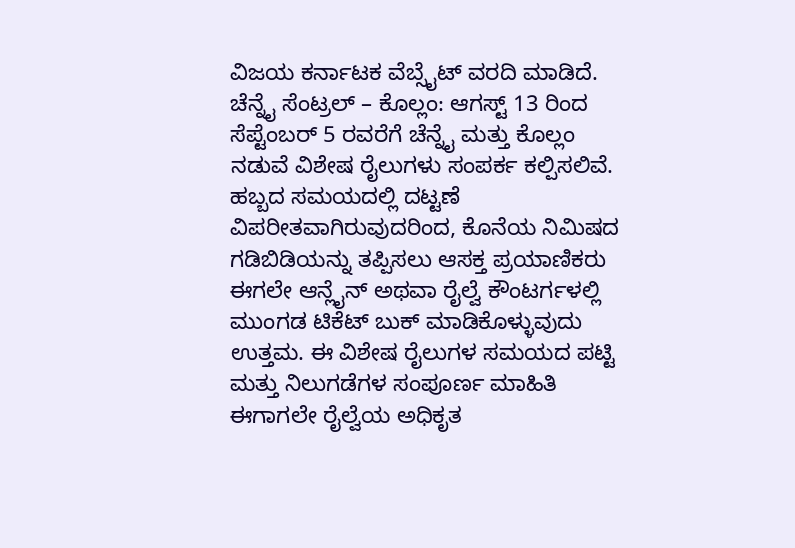ವಿಜಯ ಕರ್ನಾಟಕ ವೆಬ್ಸೈಟ್ ವರದಿ ಮಾಡಿದೆ.
ಚೆನ್ನೈ ಸೆಂಟ್ರಲ್ – ಕೊಲ್ಲಂ: ಆಗಸ್ಟ್ 13 ರಿಂದ ಸೆಪ್ಟೆಂಬರ್ 5 ರವರೆಗೆ ಚೆನ್ನೈ ಮತ್ತು ಕೊಲ್ಲಂ ನಡುವೆ ವಿಶೇಷ ರೈಲುಗಳು ಸಂಪರ್ಕ ಕಲ್ಪಿಸಲಿವೆ.
ಹಬ್ಬದ ಸಮಯದಲ್ಲಿ ದಟ್ಟಣೆ ವಿಪರೀತವಾಗಿರುವುದರಿಂದ, ಕೊನೆಯ ನಿಮಿಷದ ಗಡಿಬಿಡಿಯನ್ನು ತಪ್ಪಿಸಲು ಆಸಕ್ತ ಪ್ರಯಾಣಿಕರು ಈಗಲೇ ಆನ್ಲೈನ್ ಅಥವಾ ರೈಲ್ವೆ ಕೌಂಟರ್ಗಳಲ್ಲಿ ಮುಂಗಡ ಟಿಕೆಟ್ ಬುಕ್ ಮಾಡಿಕೊಳ್ಳುವುದು ಉತ್ತಮ. ಈ ವಿಶೇಷ ರೈಲುಗಳ ಸಮಯದ ಪಟ್ಟಿ ಮತ್ತು ನಿಲುಗಡೆಗಳ ಸಂಪೂರ್ಣ ಮಾಹಿತಿ ಈಗಾಗಲೇ ರೈಲ್ವೆಯ ಅಧಿಕೃತ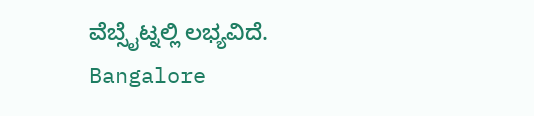ವೆಬ್ಸೈಟ್ನಲ್ಲಿ ಲಭ್ಯವಿದೆ.
Bangalore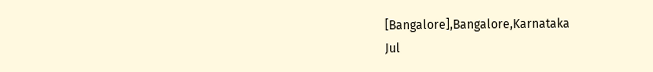[Bangalore],Bangalore,Karnataka
Jul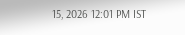15, 2026 12:01 PM IST